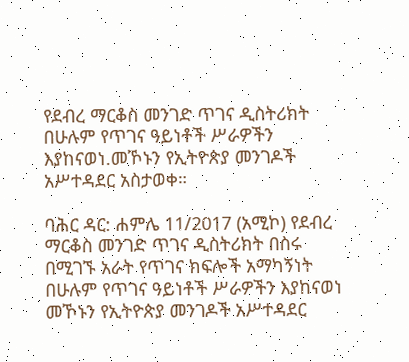የደብረ ማርቆስ መንገድ ጥገና ዲስትሪክት በሁሉም የጥገና ዓይነቶች ሥራዎችን እያከናወነ.መኾኑን የኢትዮጵያ መንገዶች አሥተዳደር አስታወቀ።

ባሕር ዳር: ሐምሌ 11/2017 (አሚኮ) የደብረ ማርቆስ መንገድ ጥገና ዲስትሪክት በስሩ በሚገኙ አራት የጥገና ክፍሎች አማካኝነት በሁሉም የጥገና ዓይነቶች ሥራዎችን እያከናወነ መኾኑን የኢትዮጵያ መንገዶች አሥተዳደር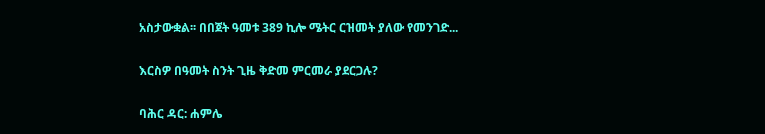አስታውቋል፡፡ በበጀት ዓመቱ 389 ኪሎ ሜትር ርዝመት ያለው የመንገድ...

እርስዎ በዓመት ስንት ጊዜ ቅድመ ምርመራ ያደርጋሉ?

ባሕር ዳር: ሐምሌ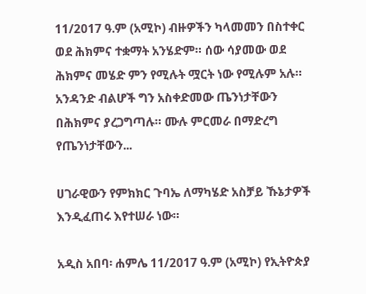11/2017 ዓ.ም (አሚኮ) ብዙዎችን ካላመመን በስተቀር ወደ ሕክምና ተቋማት አንሄድም። ሰው ሳያመው ወደ ሕክምና መሄድ ምን የሚሉት ሟርት ነው የሚሉም አሉ። አንዳንድ ብልሆች ግን አስቀድመው ጤንነታቸውን በሕክምና ያረጋግጣሉ። ሙሉ ምርመራ በማድረግ የጤንነታቸውን...

ሀገራዊውን የምክክር ጉባኤ ለማካሄድ አስቻይ ኹኔታዎች እንዲፈጠሩ እየተሠራ ነው።

አዲስ አበባ፡ ሐምሌ 11/2017 ዓ.ም (አሚኮ) የኢትዮጵያ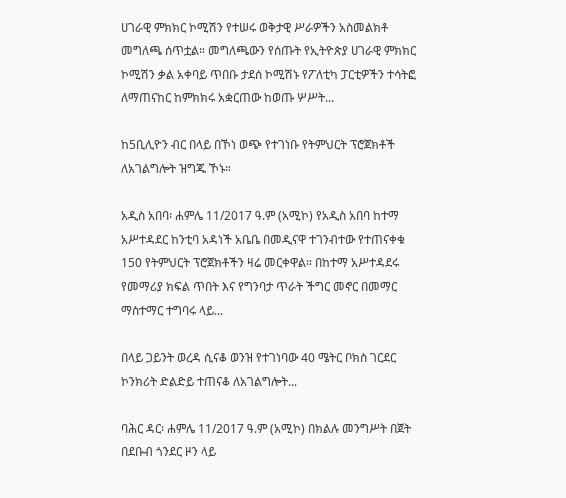ሀገራዊ ምክክር ኮሚሽን የተሠሩ ወቅታዊ ሥራዎችን አስመልክቶ መግለጫ ሰጥቷል። መግለጫውን የሰጡት የኢትዮጵያ ሀገራዊ ምክክር ኮሚሽን ቃል አቀባይ ጥበቡ ታደሰ ኮሚሽኑ የፖለቲካ ፓርቲዎችን ተሳትፎ ለማጠናከር ከምክክሩ አቋርጠው ከወጡ ሦሥት...

ከ5ቢሊዮን ብር በላይ በኾነ ወጭ የተገነቡ የትምህርት ፕሮጀክቶች ለአገልግሎት ዝግጁ ኾኑ።

አዲስ አበባ፡ ሐምሌ 11/2017 ዓ.ም (አሚኮ) የአዲስ አበባ ከተማ አሥተዳደር ከንቲባ አዳነች አቤቤ በመዲናዋ ተገንብተው የተጠናቀቁ 150 የትምህርት ፕሮጀክቶችን ዛሬ መርቀዋል። በከተማ አሥተዳደሩ የመማሪያ ክፍል ጥበት እና የግንባታ ጥራት ችግር መኖር በመማር ማስተማር ተግባሩ ላይ...

በላይ ጋይንት ወረዳ ሲናቆ ወንዝ የተገነባው 40 ሜትር ቦክስ ገርደር ኮንክሪት ድልድይ ተጠናቆ ለአገልግሎት...

ባሕር ዳር፡ ሐምሌ 11/2017 ዓ.ም (አሚኮ) በክልሉ መንግሥት በጀት በደቡብ ጎንደር ዞን ላይ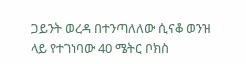ጋይንት ወረዳ በተንጣለለው ሲናቆ ወንዝ ላይ የተገነባው 40 ሜትር ቦክስ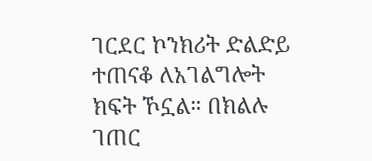ገርደር ኮንክሪት ድልድይ ተጠናቆ ለአገልግሎት ክፍት ኾኗል። በክልሉ ገጠር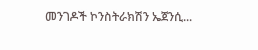መንገዶች ኮንስትራክሽን ኤጀንሲ...